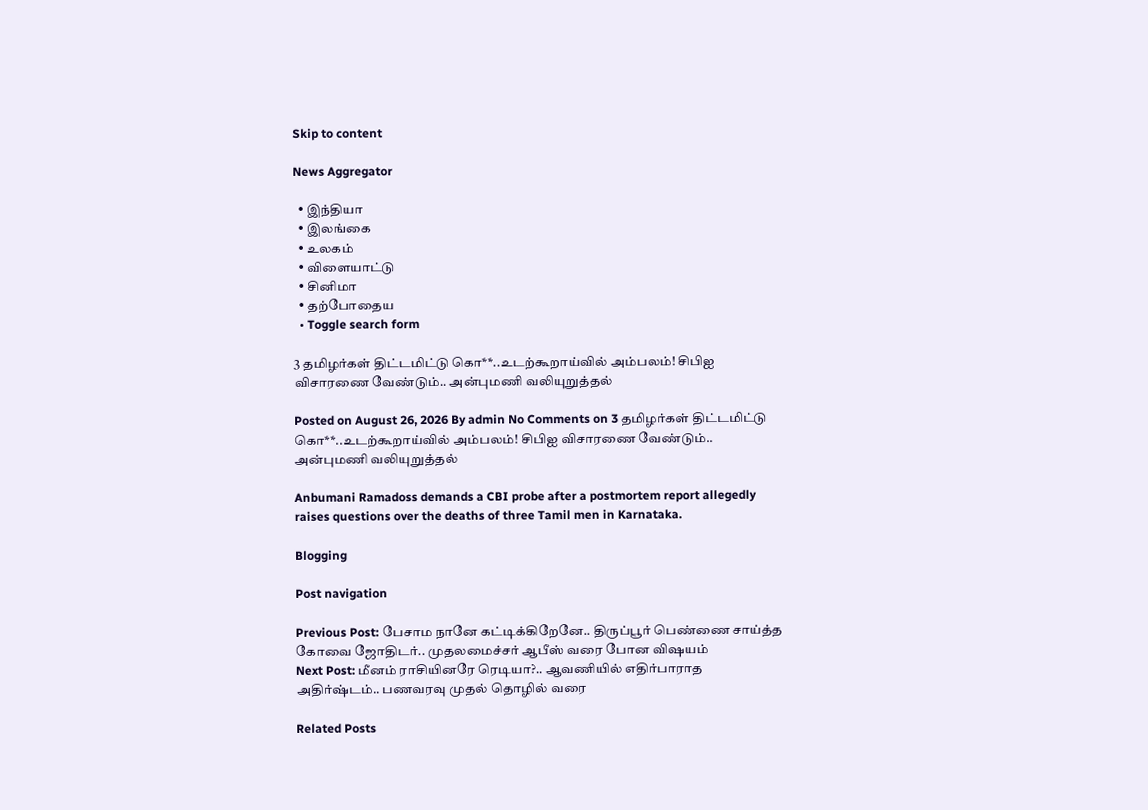Skip to content

News Aggregator

  • இந்தியா
  • இலங்கை
  • உலகம்
  • விளையாட்டு
  • சினிமா
  • தற்போதைய
  • Toggle search form

3 தமிழர்கள் திட்டமிட்டு கொ**..உடற்கூறாய்வில் அம்பலம்! சிபிஐ விசாரணை வேண்டும்.. அன்புமணி வலியுறுத்தல்

Posted on August 26, 2026 By admin No Comments on 3 தமிழர்கள் திட்டமிட்டு கொ**..உடற்கூறாய்வில் அம்பலம்! சிபிஐ விசாரணை வேண்டும்.. அன்புமணி வலியுறுத்தல்

Anbumani Ramadoss demands a CBI probe after a postmortem report allegedly raises questions over the deaths of three Tamil men in Karnataka.

Blogging

Post navigation

Previous Post: பேசாம நானே கட்டிக்கிறேனே.. திருப்பூர் பெண்ணை சாய்த்த கோவை ஜோதிடர்.. முதலமைச்சர் ஆபீஸ் வரை போன விஷயம்
Next Post: மீனம் ராசியினரே ரெடியா?.. ஆவணியில் எதிர்பாராத அதிர்ஷ்டம்.. பணவரவு முதல் தொழில் வரை

Related Posts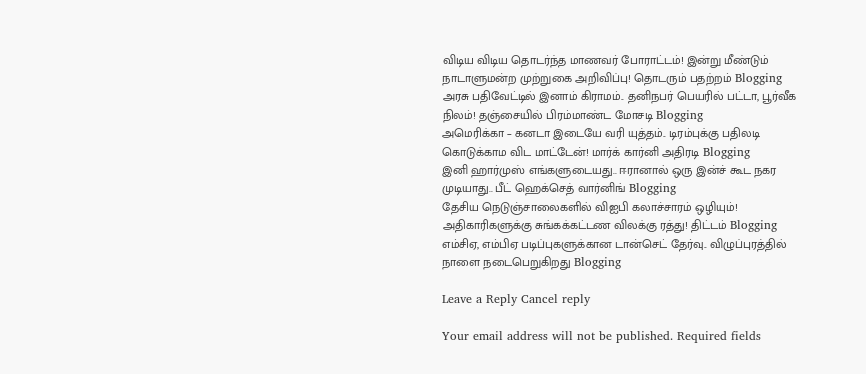விடிய விடிய தொடர்ந்த மாணவர் போராட்டம்! இன்று மீண்டும் நாடாளுமன்ற முற்றுகை அறிவிப்பு! தொடரும் பதற்றம் Blogging
அரசு பதிவேட்டில் இனாம் கிராமம்.. தனிநபர் பெயரில் பட்டா, பூர்வீக நிலம்! தஞ்சையில் பிரம்மாண்ட மோசடி Blogging
அமெரிக்கா – கனடா இடையே வரி யுத்தம்.. டிரம்புக்கு பதிலடி கொடுக்காம விட மாட்டேன்! மார்க் கார்னி அதிரடி Blogging
இனி ஹார்முஸ் எங்களுடையது.. ஈரானால் ஒரு இன்ச் கூட நகர முடியாது.. பீட் ஹெக்செத் வார்னிங் Blogging
தேசிய நெடுஞ்சாலைகளில் விஐபி கலாச்சாரம் ஒழியும்! அதிகாரிகளுக்கு சுங்கக்கட்டண விலக்கு ரத்து! திட்டம் Blogging
எம்சிஏ, எம்பிஏ படிப்புகளுக்கான டான்செட் தேர்வு.. விழுப்புரத்தில் நாளை நடைபெறுகிறது Blogging

Leave a Reply Cancel reply

Your email address will not be published. Required fields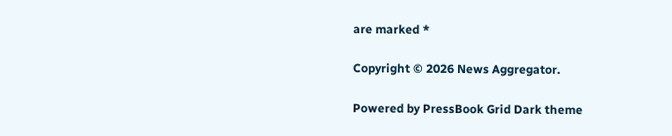are marked *

Copyright © 2026 News Aggregator.

Powered by PressBook Grid Dark theme